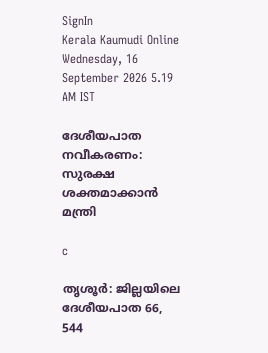SignIn
Kerala Kaumudi Online
Wednesday, 16 September 2026 5.19 AM IST

ദേശീയപാത നവീകരണം: സുരക്ഷ ശക്തമാക്കാൻ മന്ത്രി

c

തൃശൂർ: ജില്ലയിലെ ദേശീയപാത 66, 544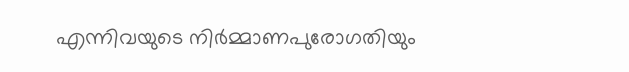എന്നിവയുടെ നിർമ്മാണപുരോഗതിയും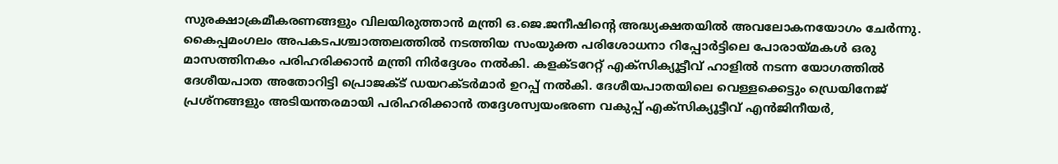സുരക്ഷാക്രമീകരണങ്ങളും വിലയിരുത്താൻ മന്ത്രി ഒ.ജെ.ജനീഷിന്റെ അദ്ധ്യക്ഷതയിൽ അവലോകനയോഗം ചേർന്നു. കൈപ്പമംഗലം അപകടപശ്ചാത്തലത്തിൽ നടത്തിയ സംയുക്ത പരിശോധനാ റിപ്പോർട്ടിലെ പോരായ്മകൾ ഒരു മാസത്തിനകം പരിഹരിക്കാൻ മന്ത്രി നിർദ്ദേശം നൽകി. കളക്ടറേറ്റ് എക്സിക്യൂട്ടീവ് ഹാളിൽ നടന്ന യോഗത്തിൽ ദേശീയപാത അതോറിട്ടി പ്രൊജക്ട് ഡയറക്ടർമാർ ഉറപ്പ് നൽകി. ദേശീയപാതയിലെ വെള്ളക്കെട്ടും ഡ്രെയിനേജ് പ്രശ്നങ്ങളും അടിയന്തരമായി പരിഹരിക്കാൻ തദ്ദേശസ്വയംഭരണ വകുപ്പ് എക്സിക്യൂട്ടീവ് എൻജിനീയർ,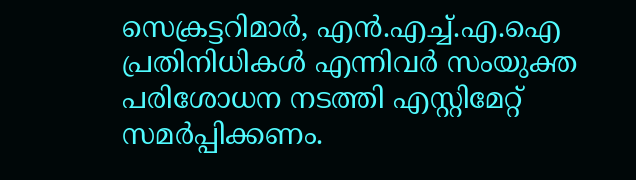സെക്രട്ടറിമാർ, എൻ.എച്ച്.എ.ഐ പ്രതിനിധികൾ എന്നിവർ സംയുക്ത പരിശോധന നടത്തി എസ്റ്റിമേറ്റ് സമർപ്പിക്കണം.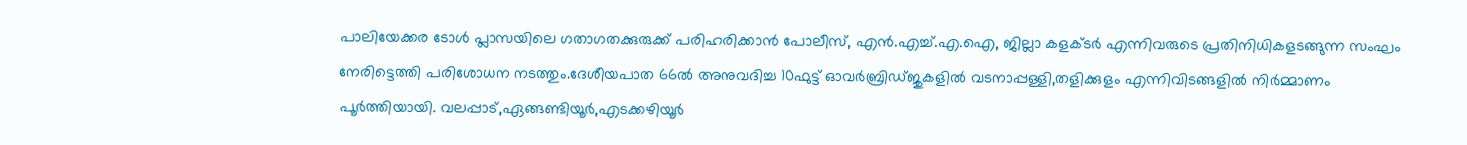പാലിയേക്കര ടോൾ പ്ലാസയിലെ ഗതാഗതക്കുരുക്ക് പരിഹരിക്കാൻ പോലീസ്, എൻ.എച്ച്.എ.ഐ, ജില്ലാ കളക്ടർ എന്നിവരുടെ പ്രതിനിധികളടങ്ങുന്ന സംഘം നേരിട്ടെത്തി പരിശോധന നടത്തും.ദേശീയപാത 66ൽ അനുവദിച്ച 10ഫുട്ട് ഓവർബ്രിഡ്ജുകളിൽ വടനാപ്പള്ളി,തളിക്കുളം എന്നിവിടങ്ങളിൽ നിർമ്മാണം പൂർത്തിയായി. വലപ്പാട്,ഏങ്ങണ്ടിയൂർ,എടക്കഴിയൂർ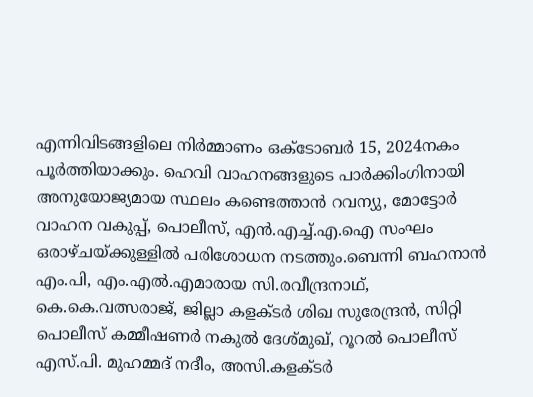എന്നിവിടങ്ങളിലെ നിർമ്മാണം ഒക്ടോബർ 15, 2024നകം പൂർത്തിയാക്കും. ഹെവി വാഹനങ്ങളുടെ പാർക്കിംഗിനായി അനുയോജ്യമായ സ്ഥലം കണ്ടെത്താൻ റവന്യു, മോട്ടോർ വാഹന വകുപ്പ്, പൊലീസ്, എൻ.എച്ച്.എ.ഐ സംഘം ഒരാഴ്ചയ്ക്കുള്ളിൽ പരിശോധന നടത്തും.ബെന്നി ബഹനാൻ എം.പി, എം.എൽ.എമാരായ സി.രവീന്ദ്രനാഥ്, കെ.കെ.വത്സരാജ്, ജില്ലാ കളക്ടർ ശിഖ സുരേന്ദ്രൻ, സിറ്റി പൊലീസ് കമ്മീഷണർ നകുൽ ദേശ്മുഖ്, റൂറൽ പൊലീസ് എസ്.പി. മുഹമ്മദ് നദീം, അസി.കളക്ടർ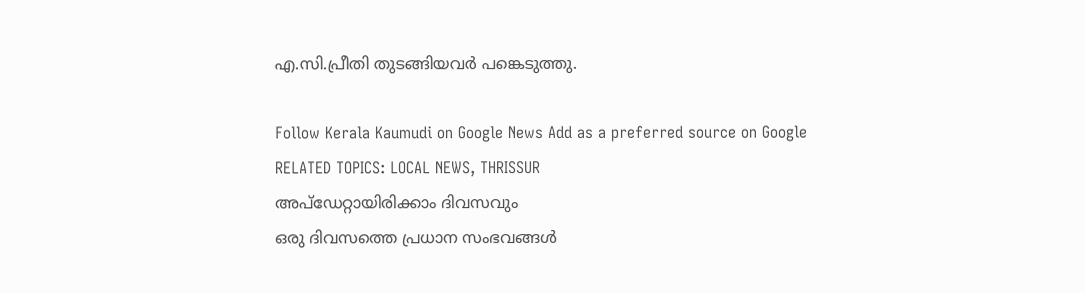എ.സി.പ്രീതി തുടങ്ങിയവർ പങ്കെടുത്തു.

Follow Kerala Kaumudi on Google News Add as a preferred source on Google
RELATED TOPICS: LOCAL NEWS, THRISSUR
അപ്ഡേറ്റായിരിക്കാം ദിവസവും
ഒരു ദിവസത്തെ പ്രധാന സംഭവങ്ങൾ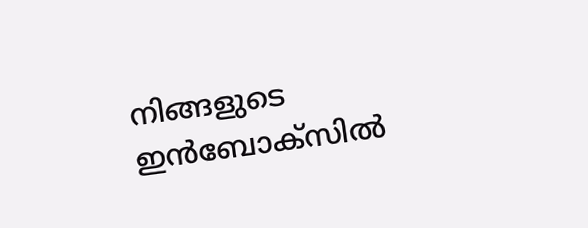നിങ്ങളുടെ ഇൻബോക്സിൽ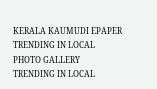KERALA KAUMUDI EPAPER
TRENDING IN LOCAL
PHOTO GALLERY
TRENDING IN LOCAL